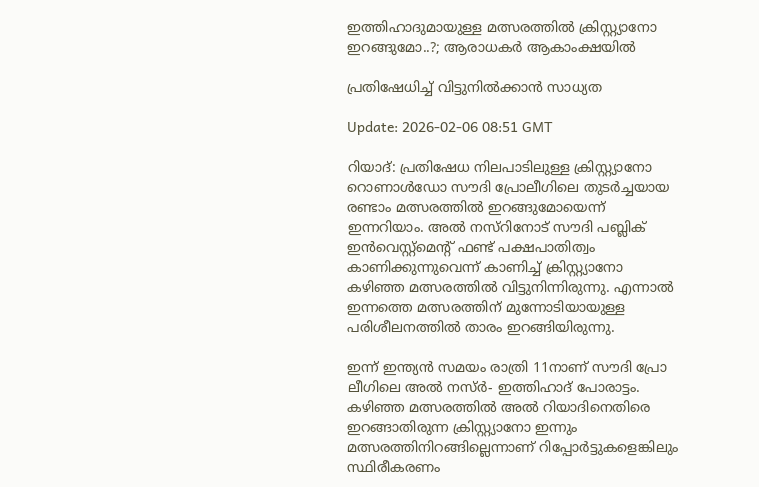ഇത്തിഹാദുമായുള്ള മത്സരത്തിൽ ക്രിസ്റ്റ്യാനോ ഇറങ്ങുമോ..?; ആരാധകർ ആകാംക്ഷയിൽ

പ്രതിഷേധിച്ച് വിട്ടുനിൽക്കാൻ സാധ്യത

Update: 2026-02-06 08:51 GMT

റിയാദ്: പ്രതിഷേധ നിലപാടിലുള്ള ക്രിസ്റ്റ്യാനോ റൊണാൾഡോ സൗദി പ്രോലീഗിലെ തുടർച്ചയായ രണ്ടാം മത്സരത്തിൽ ഇറങ്ങുമോയെന്ന് ഇന്നറിയാം. അൽ നസ്‌റിനോട് സൗദി പബ്ലിക് ഇൻവെസ്റ്റ്‌മെന്റ് ഫണ്ട് പക്ഷപാതിത്വം കാണിക്കുന്നുവെന്ന് കാണിച്ച് ക്രിസ്റ്റ്യാനോ കഴിഞ്ഞ മത്സരത്തിൽ വിട്ടുനിന്നിരുന്നു. എന്നാൽ ഇന്നത്തെ മത്സരത്തിന് മുന്നോടിയായുള്ള പരിശീലനത്തിൽ താരം ഇറങ്ങിയിരുന്നു.

ഇന്ന് ഇന്ത്യൻ സമയം രാത്രി 11നാണ് സൗദി പ്രോ ലീഗിലെ അൽ നസ്ർ- ഇത്തിഹാദ് പോരാട്ടം. കഴിഞ്ഞ മത്സരത്തിൽ അൽ റിയാദിനെതിരെ ഇറങ്ങാതിരുന്ന ക്രിസ്റ്റ്യാനോ ഇന്നും മത്സരത്തിനിറങ്ങില്ലെന്നാണ് റിപ്പോർട്ടുകളെങ്കിലും സ്ഥിരീകരണം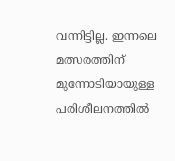വന്നിട്ടില്ല. ഇന്നലെ മത്സരത്തിന് മുന്നോടിയായുള്ള പരിശീലനത്തിൽ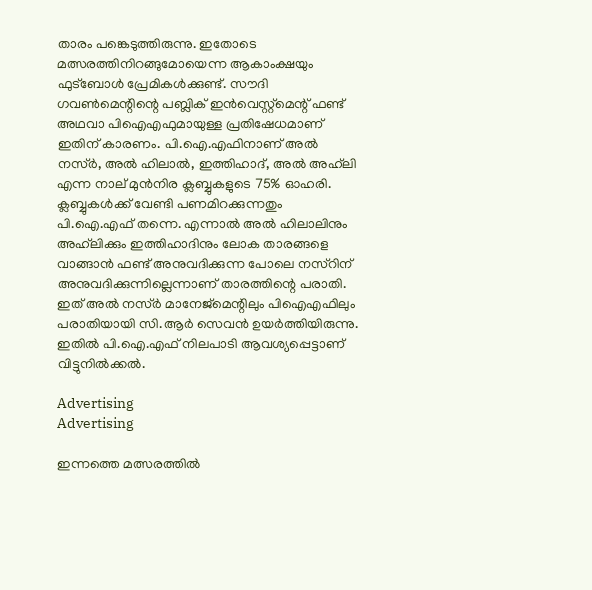താരം പങ്കെടുത്തിരുന്നു. ഇതോടെ മത്സരത്തിനിറങ്ങുമോയെന്ന ആകാംക്ഷയും ഫുട്‌ബോൾ പ്രേമികൾക്കുണ്ട്. സൗദി ഗവൺമെന്റിന്റെ പബ്ലിക് ഇൻവെസ്റ്റ്‌മെന്റ് ഫണ്ട് അഥവാ പിഐഎഫുമായുള്ള പ്രതിഷേധമാണ് ഇതിന് കാരണം. പി.ഐ.എഫിനാണ് അൽ നസ്ർ, അൽ ഹിലാൽ, ഇത്തിഹാദ്, അൽ അഹ്‌ലി എന്ന നാല് മുൻനിര ക്ലബ്ബുകളുടെ 75% ഓഹരി. ക്ലബ്ബുകൾക്ക് വേണ്ടി പണമിറക്കുന്നതും പി.ഐ.എഫ് തന്നെ. എന്നാൽ അൽ ഹിലാലിനും അഹ്‌ലിക്കും ഇത്തിഹാദിനും ലോക താരങ്ങളെ വാങ്ങാൻ ഫണ്ട് അനുവദിക്കുന്ന പോലെ നസ്‌റിന് അനുവദിക്കുന്നില്ലെന്നാണ് താരത്തിന്റെ പരാതി. ഇത് അൽ നസ്ർ മാനേജ്‌മെന്റിലും പിഐഎഫിലും പരാതിയായി സി.ആർ സെവൻ ഉയർത്തിയിരുന്നു. ഇതിൽ പി.ഐ.എഫ് നിലപാടി ആവശ്യപ്പെട്ടാണ് വിട്ടുനിൽക്കൽ.

Advertising
Advertising

ഇന്നത്തെ മത്സരത്തിൽ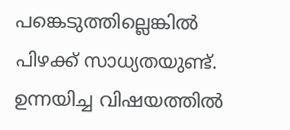പങ്കെടുത്തില്ലെങ്കിൽ പിഴക്ക് സാധ്യതയുണ്ട്. ഉന്നയിച്ച വിഷയത്തിൽ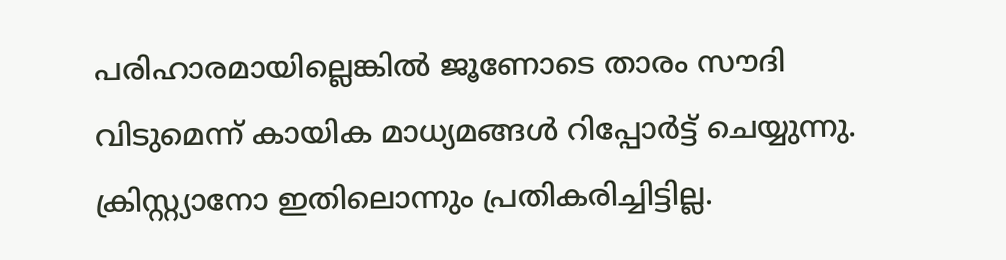പരിഹാരമായില്ലെങ്കിൽ ജൂണോടെ താരം സൗദി വിടുമെന്ന് കായിക മാധ്യമങ്ങൾ റിപ്പോർട്ട് ചെയ്യുന്നു. ക്രിസ്റ്റ്യാനോ ഇതിലൊന്നും പ്രതികരിച്ചിട്ടില്ല.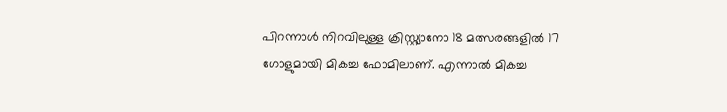പിറന്നാൾ നിറവിലുള്ള ക്രിസ്റ്റ്യാനോ 18 മത്സരങ്ങളിൽ 17 ഗോളുമായി മികച്ച ഫോമിലാണ്. എന്നാൽ മികച്ച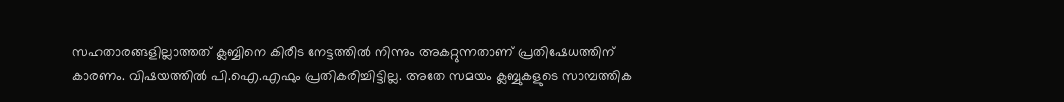സഹതാരങ്ങളില്ലാത്തത് ക്ലബ്ബിനെ കിരീട നേട്ടത്തിൽ നിന്നും അകറ്റുന്നതാണ് പ്രതിഷേധത്തിന് കാരണം. വിഷയത്തിൽ പി.ഐ.എഫും പ്രതികരിച്ചിട്ടില്ല. അതേ സമയം ക്ലബ്ബുകളുടെ സാമ്പത്തിക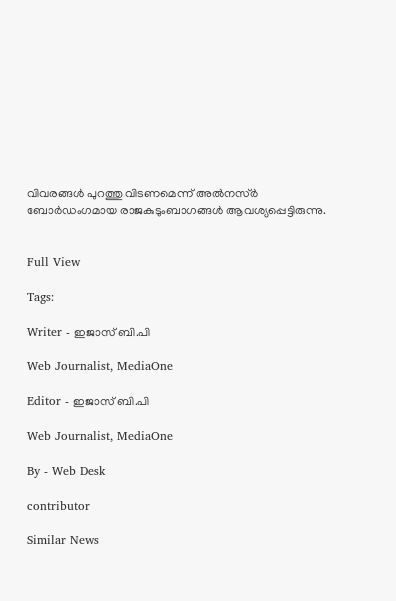വിവരങ്ങൾ പുറത്തു വിടണമെന്ന് അൽനസ്ർ ബോർഡംഗമായ രാജകുടുംബാഗങ്ങൾ ആവശ്യപ്പെട്ടിരുന്നു.


Full View

Tags:

Writer - ഇജാസ് ബി.പി

Web Journalist, MediaOne

Editor - ഇജാസ് ബി.പി

Web Journalist, MediaOne

By - Web Desk

contributor

Similar News